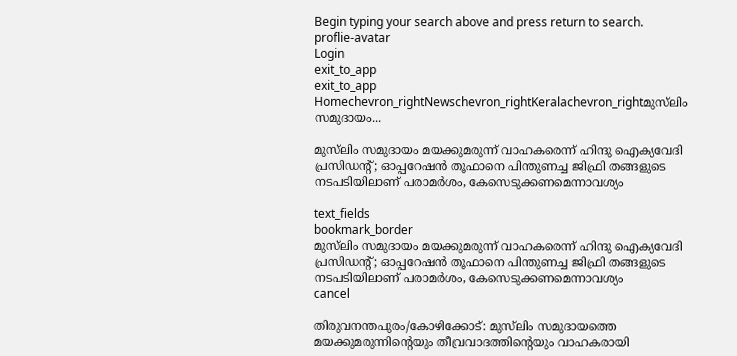Begin typing your search above and press return to search.
proflie-avatar
Login
exit_to_app
exit_to_app
Homechevron_rightNewschevron_rightKeralachevron_rightമുസ്‍ലിം സമുദായം...

മുസ്‍ലിം സമുദായം മയക്കുമരുന്ന് വാഹകരെന്ന് ഹിന്ദു ഐക്യവേദി പ്രസിഡന്റ്; ഓപ്പറേഷൻ തൂഫാനെ പിന്തുണച്ച ജിഫ്രി തങ്ങളുടെ നടപടിയിലാണ് പരാമർശം, കേസെടുക്കണമെന്നാവശ്യം

text_fields
bookmark_border
മുസ്‍ലിം സമുദായം മയക്കുമരുന്ന് വാഹകരെന്ന് ഹിന്ദു ഐക്യവേദി പ്രസിഡന്റ്; ഓപ്പറേഷൻ തൂഫാനെ പിന്തുണച്ച ജിഫ്രി തങ്ങളുടെ നടപടിയിലാണ് പരാമർശം, കേസെടുക്കണമെന്നാവശ്യം
cancel

തിരുവനന്തപുരം/കോഴിക്കോട്: മുസ്‍ലിം സമുദായത്തെ മയക്കുമരുന്നിന്റെയും തീവ്രവാദത്തിന്റെയും വാഹകരായി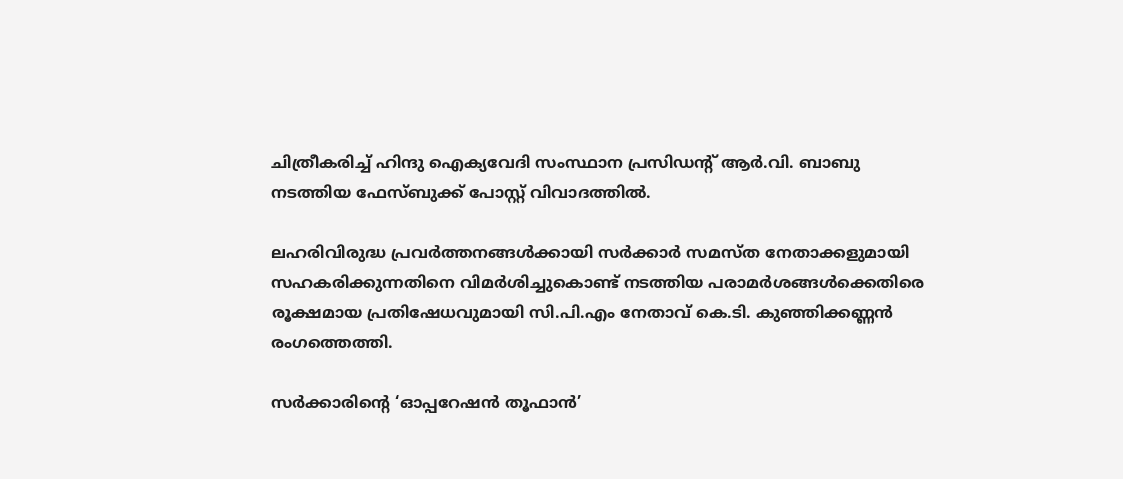ചിത്രീകരിച്ച് ഹിന്ദു ഐക്യവേദി സംസ്ഥാന പ്രസിഡന്റ് ആർ.വി. ബാബു നടത്തിയ ഫേസ്ബുക്ക് പോസ്റ്റ് വിവാദത്തിൽ.

ലഹരിവിരുദ്ധ പ്രവർത്തനങ്ങൾക്കായി സർക്കാർ സമസ്ത നേതാക്കളുമായി സഹകരിക്കുന്നതിനെ വിമർശിച്ചുകൊണ്ട് നടത്തിയ പരാമർശങ്ങൾക്കെതിരെ രൂക്ഷമായ പ്രതിഷേധവുമായി സി.പി.എം നേതാവ് കെ.ടി. കുഞ്ഞിക്കണ്ണൻ രംഗത്തെത്തി.

സർക്കാരിന്റെ ‘ഓപ്പറേഷൻ തൂഫാൻ’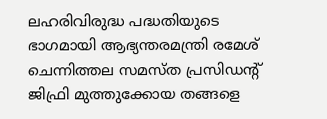ലഹരിവിരുദ്ധ പദ്ധതിയുടെ ഭാഗമായി ആഭ്യന്തരമന്ത്രി രമേശ് ചെന്നിത്തല സമസ്ത പ്രസിഡന്റ് ജിഫ്രി മുത്തുക്കോയ തങ്ങളെ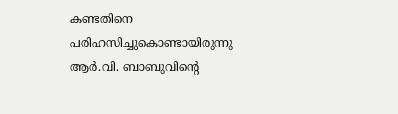കണ്ടതിനെ പരിഹസിച്ചുകൊണ്ടായിരുന്നു ആർ.വി. ബാബുവിന്റെ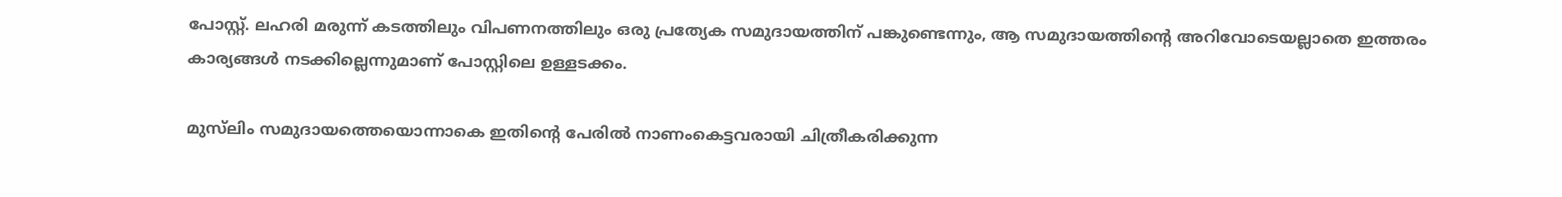പോസ്റ്റ്. ലഹരി മരുന്ന് കടത്തിലും വിപണനത്തിലും ഒരു പ്രത്യേക സമുദായത്തിന് പങ്കുണ്ടെന്നും, ആ സമുദായത്തിന്റെ അറിവോടെയല്ലാതെ ഇത്തരം കാര്യങ്ങൾ നടക്കില്ലെന്നുമാണ് പോസ്റ്റിലെ ഉള്ളടക്കം.

മുസ്‍ലിം സമുദായത്തെയൊന്നാകെ ഇതിന്റെ പേരിൽ നാണംകെട്ടവരായി ചിത്രീകരിക്കുന്ന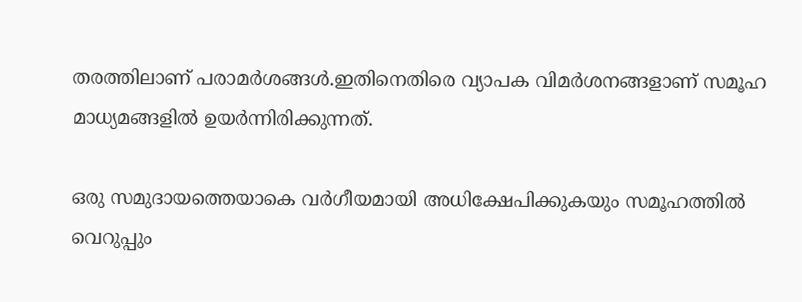തരത്തിലാണ് പരാമർശങ്ങൾ.ഇതിനെതിരെ വ്യാപക വിമർശനങ്ങളാണ് സമൂഹ മാധ്യമങ്ങളിൽ ഉയർന്നിരിക്കുന്നത്.

ഒരു സമുദായത്തെയാകെ വർഗീയമായി അധിക്ഷേപിക്കുകയും സമൂഹത്തിൽ വെറുപ്പും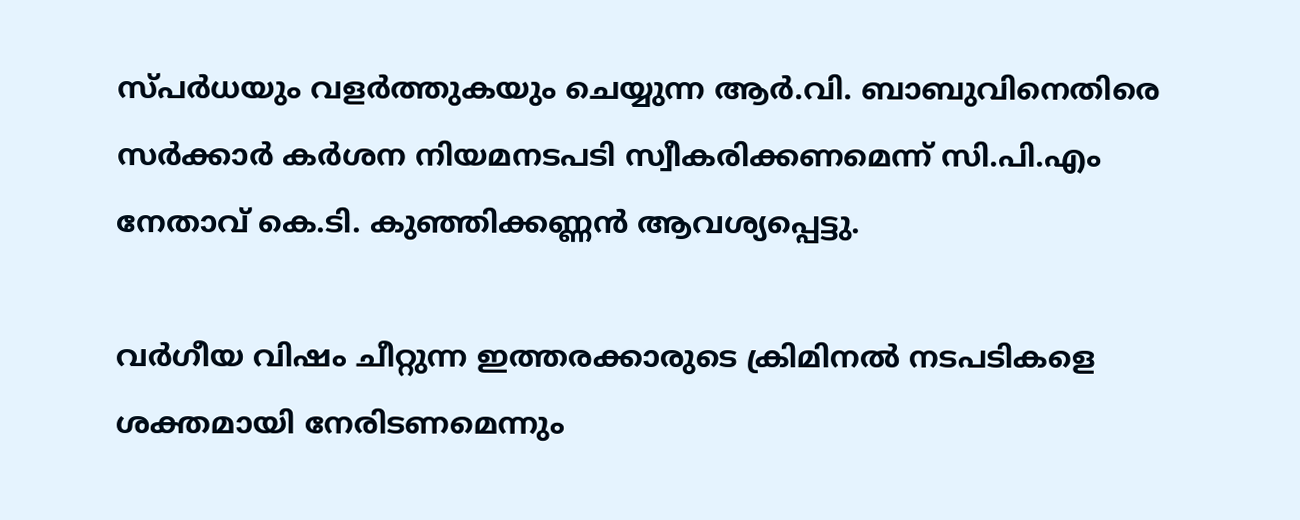സ്പർധയും വളർത്തുകയും ചെയ്യുന്ന ആർ.വി. ബാബുവിനെതിരെ സർക്കാർ കർശന നിയമനടപടി സ്വീകരിക്കണമെന്ന് സി.പി.എം നേതാവ് കെ.ടി. കുഞ്ഞിക്കണ്ണൻ ആവശ്യപ്പെട്ടു.

വർഗീയ വിഷം ചീറ്റുന്ന ഇത്തരക്കാരുടെ ക്രിമിനൽ നടപടികളെ ശക്തമായി നേരിടണമെന്നും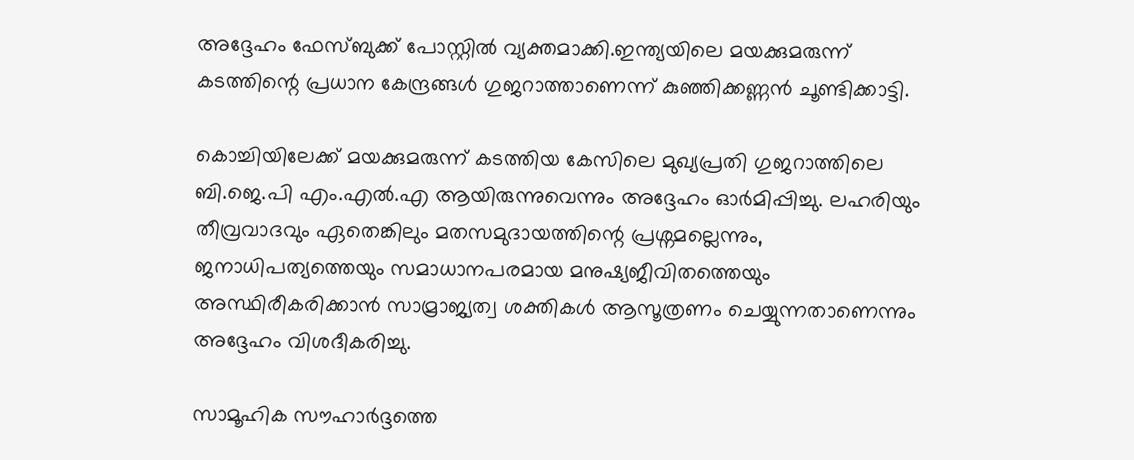അദ്ദേഹം ഫേസ്ബുക്ക് പോസ്റ്റിൽ വ്യക്തമാക്കി.ഇന്ത്യയിലെ മയക്കുമരുന്ന് കടത്തിന്റെ പ്രധാന കേന്ദ്രങ്ങൾ ഗുജറാത്താണെന്ന് കുഞ്ഞിക്കണ്ണൻ ചൂണ്ടിക്കാട്ടി.

കൊച്ചിയിലേക്ക് മയക്കുമരുന്ന് കടത്തിയ കേസിലെ മുഖ്യപ്രതി ഗുജറാത്തിലെ ബി.ജെ.പി എം.എൽ.എ ആയിരുന്നുവെന്നും അദ്ദേഹം ഓർമിപ്പിച്ചു. ലഹരിയും തീവ്രവാദവും ഏതെങ്കിലും മതസമുദായത്തിന്റെ പ്രശ്നമല്ലെന്നും, ജനാധിപത്യത്തെയും സമാധാനപരമായ മനുഷ്യജീവിതത്തെയും അസ്ഥിരീകരിക്കാൻ സാമ്രാജ്യത്വ ശക്തികൾ ആസൂത്രണം ചെയ്യുന്നതാണെന്നും അദ്ദേഹം വിശദീകരിച്ചു.

സാമൂഹിക സൗഹാർദ്ദത്തെ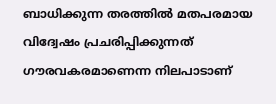ബാധിക്കുന്ന തരത്തിൽ മതപരമായ വിദ്വേഷം പ്രചരിപ്പിക്കുന്നത് ഗൗരവകരമാണെന്ന നിലപാടാണ്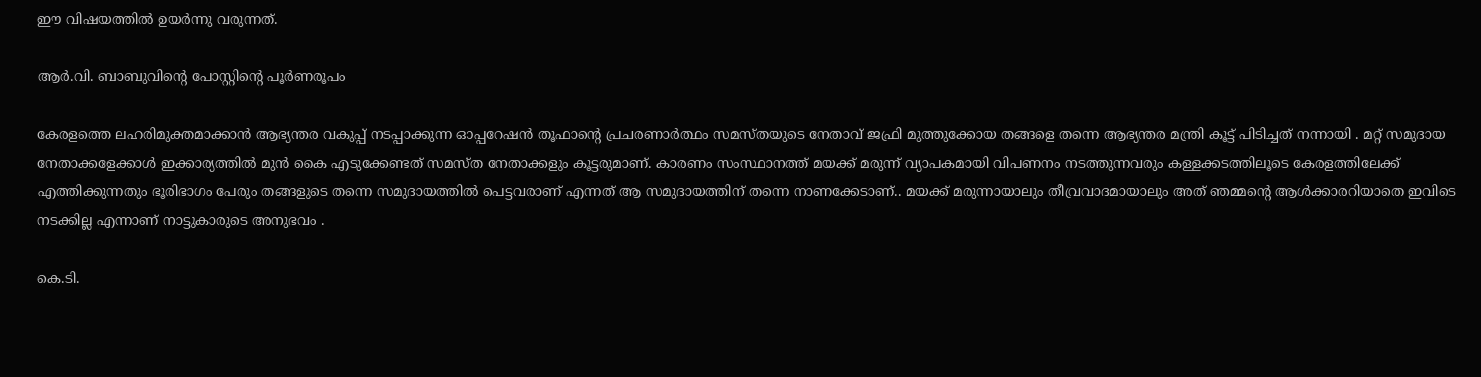ഈ വിഷയത്തിൽ ഉയർന്നു വരുന്നത്.

ആർ.വി. ബാബുവിന്റെ പോസ്റ്റിന്റെ പൂർണരൂപം

കേരളത്തെ ലഹരിമുക്തമാക്കാൻ ആഭ്യന്തര വകുപ്പ് നടപ്പാക്കുന്ന ഓപ്പറേഷൻ തൂഫാൻ്റെ പ്രചരണാർത്ഥം സമസ്തയുടെ നേതാവ് ജഫ്രി മുത്തുക്കോയ തങ്ങളെ തന്നെ ആഭ്യന്തര മന്ത്രി കൂട്ട് പിടിച്ചത് നന്നായി . മറ്റ് സമുദായ നേതാക്കളേക്കാൾ ഇക്കാര്യത്തിൽ മുൻ കൈ എടുക്കേണ്ടത് സമസ്ത നേതാക്കളും കൂട്ടരുമാണ്. കാരണം സംസ്ഥാനത്ത് മയക്ക് മരുന്ന് വ്യാപകമായി വിപണനം നടത്തുന്നവരും കള്ളക്കടത്തിലൂടെ കേരളത്തിലേക്ക് എത്തിക്കുന്നതും ഭൂരിഭാഗം പേരും തങ്ങളുടെ തന്നെ സമുദായത്തിൽ പെട്ടവരാണ് എന്നത് ആ സമുദായത്തിന് തന്നെ നാണക്കേടാണ്.. മയക്ക് മരുന്നായാലും തീവ്രവാദമായാലും അത് ഞമ്മൻ്റെ ആൾക്കാരറിയാതെ ഇവിടെ നടക്കില്ല എന്നാണ് നാട്ടുകാരുടെ അനുഭവം .

കെ.ടി.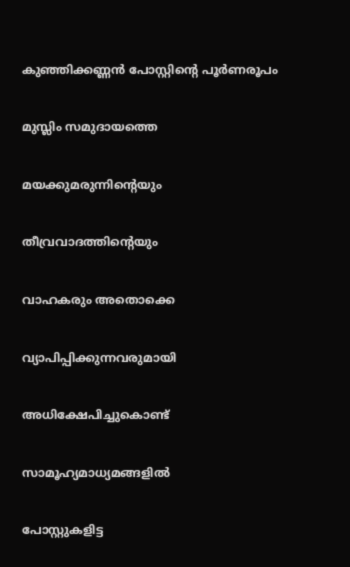കുഞ്ഞിക്കണ്ണൻ പോസ്റ്റിന്റെ പൂർണരൂപം

മുസ്ലിം സമുദായത്തെ

മയക്കുമരുന്നിന്റെയും

തീവ്രവാദത്തിന്റെയും

വാഹകരും അതൊക്കെ

വ്യാപിപ്പിക്കുന്നവരുമായി

അധിക്ഷേപിച്ചുകൊണ്ട്

സാമൂഹ്യമാധ്യമങ്ങളിൽ

പോസ്റ്റുകളിട്ട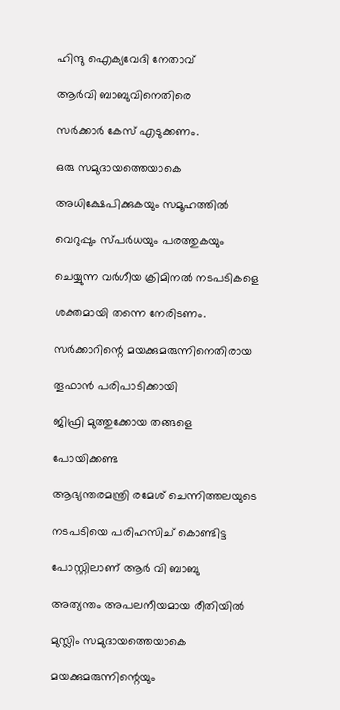ഹിന്ദു ഐക്യവേദി നേതാവ്

ആർവി ബാബുവിനെതിരെ

സർക്കാർ കേസ് എടുക്കണം.

ഒരു സമുദായത്തെയാകെ

അധിക്ഷേപിക്കുകയും സമൂഹത്തിൽ

വെറുപ്പും സ്പർധയും പരത്തുകയും

ചെയ്യുന്ന വർഗീയ ക്രിമിനൽ നടപടികളെ

ശക്തമായി തന്നെ നേരിടണം.

സർക്കാറിന്റെ മയക്കുമരുന്നിനെതിരായ

തൂഫാൻ പരിപാടിക്കായി

ജിഫ്രി മുത്തുക്കോയ തങ്ങളെ

പോയിക്കണ്ട

ആഭ്യന്തരമന്ത്രി രമേശ് ചെന്നിത്തലയുടെ

നടപടിയെ പരിഹസിച് കൊണ്ടിട്ട

പോസ്റ്റിലാണ് ആർ വി ബാബു

അത്യന്തം അപലനീയമായ രീതിയിൽ

മുസ്ലിം സമുദായത്തെയാകെ

മയക്കുമരുന്നിന്റെയും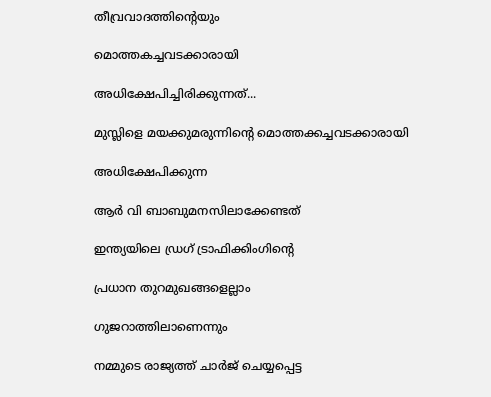തീവ്രവാദത്തിന്റെയും

മൊത്തകച്ചവടക്കാരായി

അധിക്ഷേപിച്ചിരിക്കുന്നത്...

മുസ്ലിളെ മയക്കുമരുന്നിന്റെ മൊത്തക്കച്ചവടക്കാരായി

അധിക്ഷേപിക്കുന്ന

ആർ വി ബാബുമനസിലാക്കേണ്ടത്

ഇന്ത്യയിലെ ഡ്രഗ് ട്രാഫിക്കിംഗിന്റെ

പ്രധാന തുറമുഖങ്ങളെല്ലാം

ഗുജറാത്തിലാണെന്നും

നമ്മുടെ രാജ്യത്ത് ചാർജ് ചെയ്യപ്പെട്ട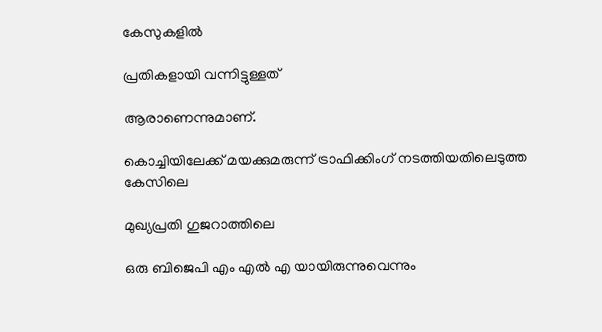കേസുകളിൽ

പ്രതികളായി വന്നിട്ടുള്ളത്

ആരാണെന്നുമാണ്.

കൊച്ചിയിലേക്ക് മയക്കുമരുന്ന് ട്രാഫിക്കിംഗ് നടത്തിയതിലെടുത്ത കേസിലെ

മുഖ്യപ്രതി ഗുജറാത്തിലെ

ഒരു ബിജെപി എം എൽ എ യായിരുന്നുവെന്നും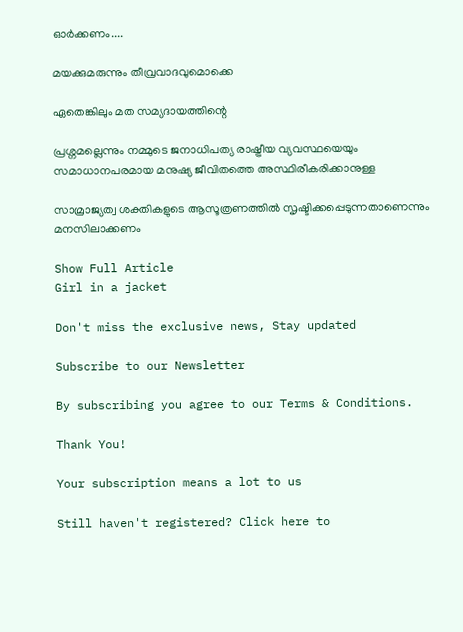ഓർക്കണം....

മയക്കുമരുന്നും തീവ്രവാദവുമൊക്കെ

ഏതെങ്കിലും മത സമ്യദായത്തിന്റെ

പ്രശ്നമല്ലെന്നും നമ്മുടെ ജനാധിപത്യ രാഷ്ട്രീയ വ്യവസ്ഥയെയും സമാധാനപരമായ മനുഷ്യ ജീവിതത്തെ അസ്ഥിരീകരിക്കാനുള്ള

സാമ്രാജ്യത്വ ശക്തികളുടെ ആസൂത്രണത്തിൽ സൃഷ്ടിക്കപ്പെടുന്നതാണെന്നും മനസിലാക്കണം

Show Full Article
Girl in a jacket

Don't miss the exclusive news, Stay updated

Subscribe to our Newsletter

By subscribing you agree to our Terms & Conditions.

Thank You!

Your subscription means a lot to us

Still haven't registered? Click here to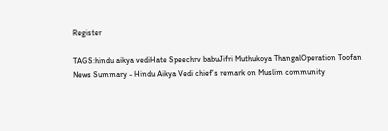Register

TAGS:hindu aikya vediHate Speechrv babuJifri Muthukoya ThangalOperation Toofan
News Summary - Hindu Aikya Vedi chief’s remark on Muslim community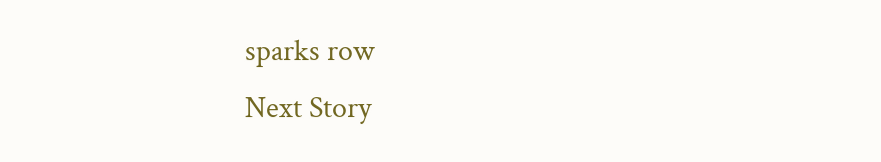sparks row
Next Story